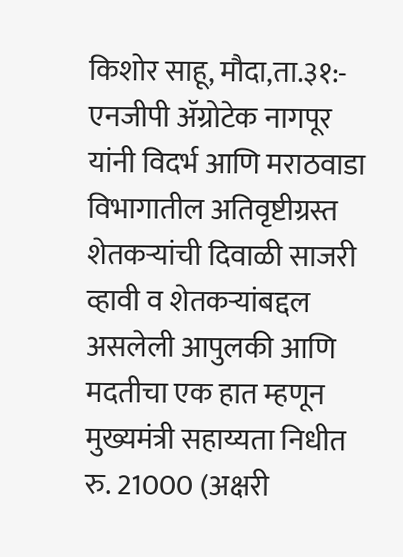किशोर साहू, मौदा,ता.३१:- एनजीपी ॲग्रोटेक नागपूर यांनी विदर्भ आणि मराठवाडा विभागातील अतिवृष्टीग्रस्त शेतकऱ्यांची दिवाळी साजरी व्हावी व शेतकऱ्यांबद्दल असलेली आपुलकी आणि मदतीचा एक हात म्हणून मुख्यमंत्री सहाय्यता निधीत रु. 21000 (अक्षरी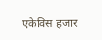एकेविस हजार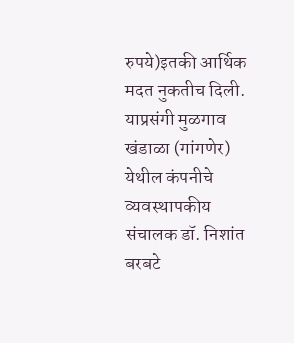रुपये)इतकी आर्थिक मदत नुकतीच दिली. याप्रसंगी मुळगाव खंडाळा (गांगणेर) येथील कंपनीचे व्यवस्थापकीय संचालक डॉ. निशांत बरबटे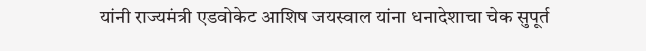यांनी राज्यमंत्री एडवोकेट आशिष जयस्वाल यांना धनादेशाचा चेक सुपूर्त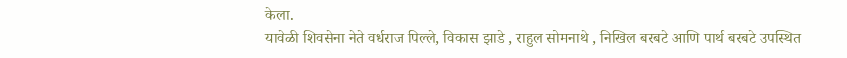केला.
यावेळी शिवसेना नेते वर्धराज पिल्ले, विकास झाडे , राहुल सोमनाथे , निखिल बरबटे आणि पार्थ बरबटे उपस्थित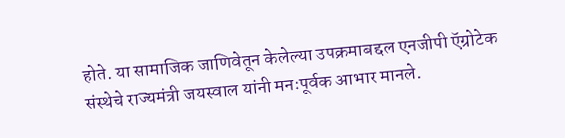होते. या सामाजिक जाणिवेतून केलेल्या उपक्रमाबद्दल एनजीपी ऍग्रोटेक संस्थेचे राज्यमंत्री जयस्वाल यांनी मनःपूर्वक आभार मानले.